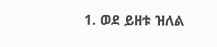1. ወደ ይዘቱ ዝለል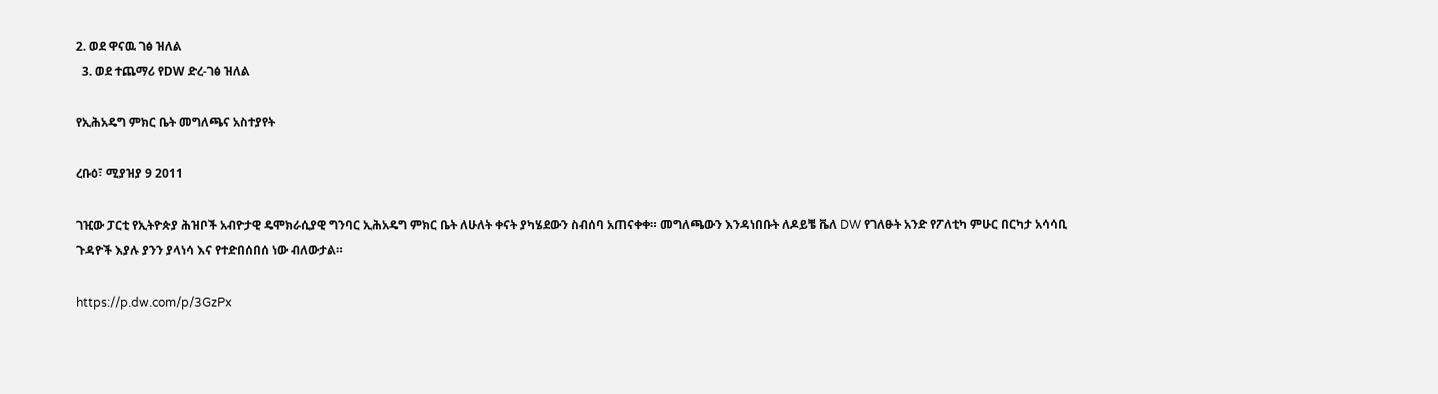2. ወደ ዋናዉ ገፅ ዝለል
  3. ወደ ተጨማሪ የDW ድረ-ገፅ ዝለል

የኢሕአዴግ ምክር ቤት መግለጫና አስተያየት

ረቡዕ፣ ሚያዝያ 9 2011

ገዢው ፓርቲ የኢትዮጵያ ሕዝቦች አብዮታዊ ዴሞክራሲያዊ ግንባር ኢሕአዴግ ምክር ቤት ለሁለት ቀናት ያካሄደውን ስብሰባ አጠናቀቀ። መግለጫውን እንዳነበቡት ለዶይቼ ቬለ DW የገለፁት አንድ የፖለቲካ ምሁር በርካታ አሳሳቢ ጉዳዮች እያሉ ያንን ያላነሳ እና የተድበሰበሰ ነው ብለውታል።

https://p.dw.com/p/3GzPx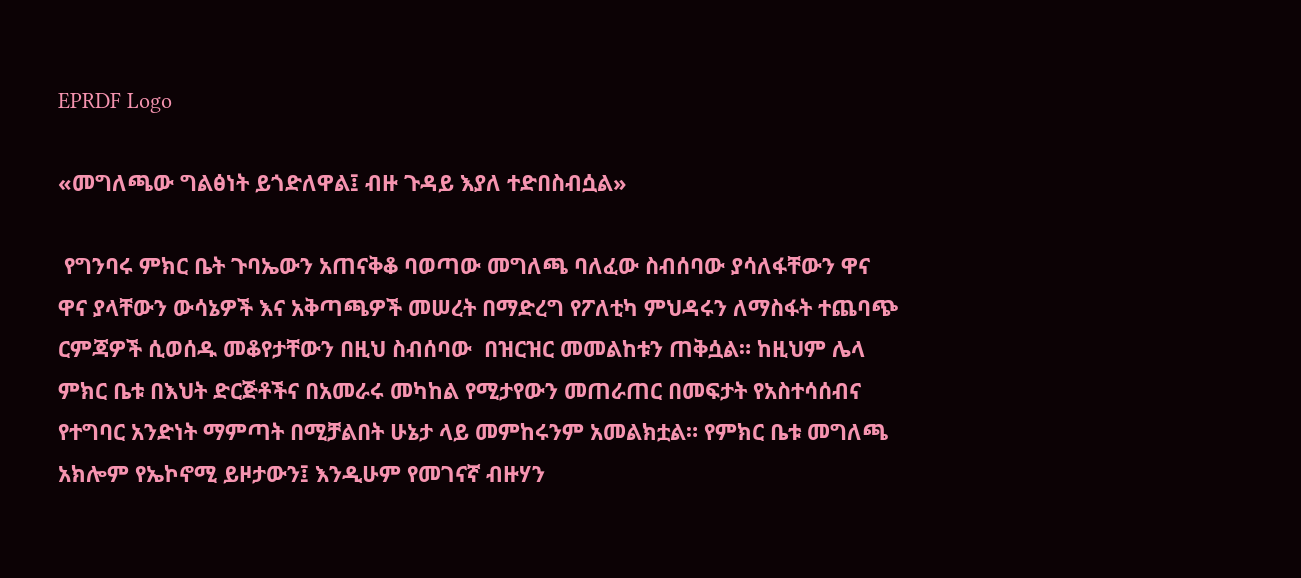EPRDF Logo

«መግለጫው ግልፅነት ይጎድለዋል፤ ብዙ ጉዳይ እያለ ተድበስብሷል»

 የግንባሩ ምክር ቤት ጉባኤውን አጠናቅቆ ባወጣው መግለጫ ባለፈው ስብሰባው ያሳለፋቸውን ዋና ዋና ያላቸውን ውሳኔዎች እና አቅጣጫዎች መሠረት በማድረግ የፖለቲካ ምህዳሩን ለማስፋት ተጨባጭ ርምጃዎች ሲወሰዱ መቆየታቸውን በዚህ ስብሰባው  በዝርዝር መመልከቱን ጠቅሷል። ከዚህም ሌላ ምክር ቤቱ በእህት ድርጅቶችና በአመራሩ መካከል የሚታየውን መጠራጠር በመፍታት የአስተሳሰብና የተግባር አንድነት ማምጣት በሚቻልበት ሁኔታ ላይ መምከሩንም አመልክቷል። የምክር ቤቱ መግለጫ አክሎም የኤኮኖሚ ይዞታውን፤ እንዲሁም የመገናኛ ብዙሃን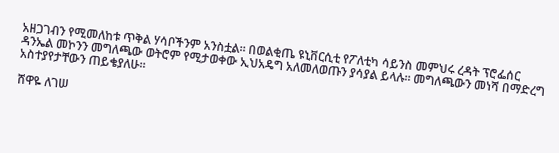አዘጋገብን የሚመለከቱ ጥቅል ሃሳቦችንም አንስቷል። በወልቂጤ ዩኒቨርሲቲ የፖለቲካ ሳይንስ መምህሩ ረዳት ፕሮፌሰር ዳንኤል መኮንን መግለጫው ወትሮም የሚታወቀው ኢህአዴግ አለመለወጡን ያሳያል ይላሉ። መግለጫውን መነሻ በማድረግ አስተያየታቸውን ጠይቄያለሁ።

ሸዋዬ ለገሠ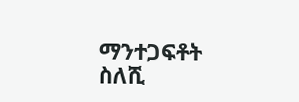ማንተጋፍቶት ስለሺ